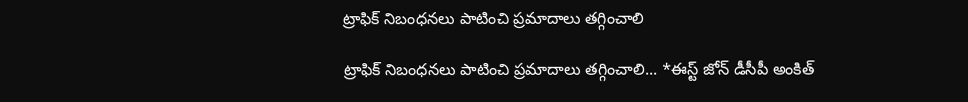ట్రాఫిక్ నిబంధనలు పాటించి ప్రమాదాలు తగ్గించాలి

ట్రాఫిక్ నిబంధనలు పాటించి ప్రమాదాలు తగ్గించాలి... *ఈస్ట్ జోన్ డీసీపీ అంకిత్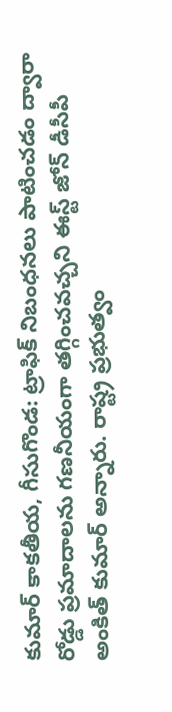కుమార్ కాకతీయ, గీసుగొండ: ట్రాఫిక్ నిబంధనలు పాటించడం ద్వారా రోడ్డు ప్రమాదాలను గణనీయంగా తగ్గించవచ్చని ఈస్ట్ జోన్ డీసీపీ అంకిత్ కుమార్ అన్నారు. రాష్ట్ర ప్రభుత్వం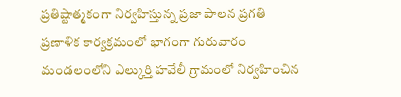ప్రతిష్టాత్మకంగా నిర్వహిస్తున్న ప్రజా పాలన ప్రగతి ప్రణాళిక కార్యక్రమంలో భాగంగా గురువారం మండలంలోని ఎల్కుర్తి హవేలీ గ్రామంలో నిర్వహించిన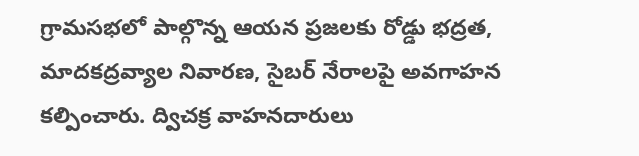గ్రామసభలో పాల్గొన్న ఆయన ప్రజలకు రోడ్డు భద్రత, మాదకద్రవ్యాల నివారణ, సైబర్ నేరాలపై అవగాహన కల్పించారు. ద్విచక్ర వాహనదారులు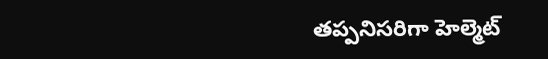తప్పనిసరిగా హెల్మెట్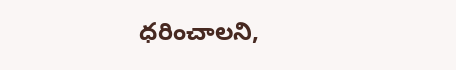ధరించాలని,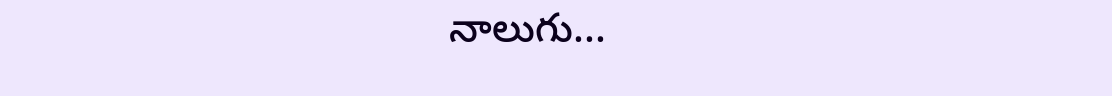నాలుగు...